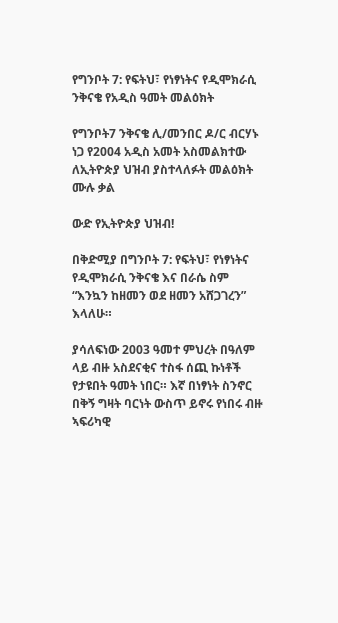የግንቦት 7: የፍትህ፣ የነፃነትና የዲሞክራሲ ንቅናቄ የአዲስ ዓመት መልዕክት

የግንቦት7 ንቅናቄ ሊ/መንበር ዶ/ር ብርሃኑ ነጋ የ2004 አዲስ አመት አስመልክተው ለኢትዮጵያ ህዝብ ያስተላለፉት መልዕክት ሙሉ ቃል

ውድ የኢትዮጵያ ህዝብ!

በቅድሚያ በግንቦት 7: የፍትህ፣ የነፃነትና የዲሞክራሲ ንቅናቄ እና በራሴ ስም “እንኳን ከዘመን ወደ ዘመን አሸጋገረን” እላለሁ።

ያሳለፍነው 2003 ዓመተ ምህረት በዓለም ላይ ብዙ አስደናቂና ተስፋ ሰጪ ኩነቶች የታዩበት ዓመት ነበር። እኛ በነፃነት ስንኖር በቅኝ ግዛት ባርነት ውስጥ ይኖሩ የነበሩ ብዙ ኣፍሪካዊ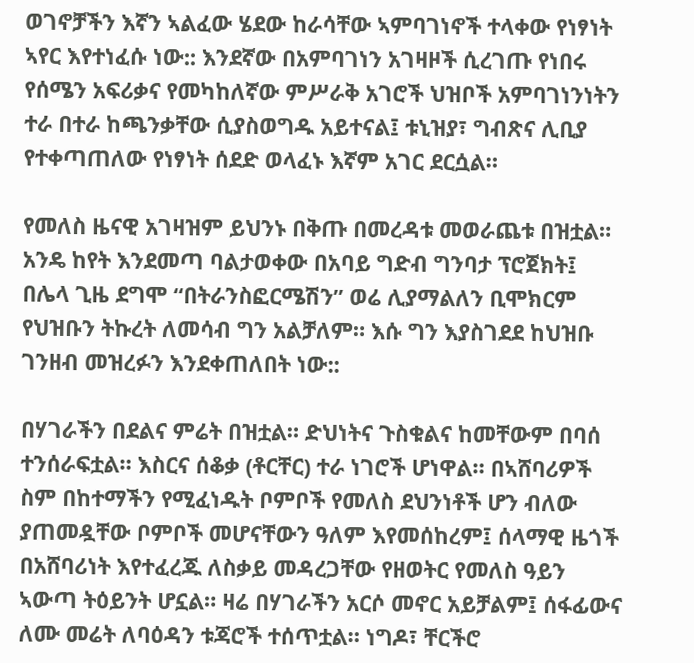ወገኖቻችን እኛን ኣልፈው ሄደው ከራሳቸው ኣምባገነኖች ተላቀው የነፃነት ኣየር እየተነፈሱ ነው:: እንደኛው በአምባገነን አገዛዞች ሲረገጡ የነበሩ የሰሜን አፍሪቃና የመካከለኛው ምሥራቅ አገሮች ህዝቦች አምባገነንነትን ተራ በተራ ከጫንቃቸው ሲያስወግዱ አይተናል፤ ቱኒዝያ፣ ግብጽና ሊቢያ የተቀጣጠለው የነፃነት ሰደድ ወላፈኑ እኛም አገር ደርሷል።

የመለስ ዜናዊ አገዛዝም ይህንኑ በቅጡ በመረዳቱ መወራጨቱ በዝቷል። አንዴ ከየት እንደመጣ ባልታወቀው በአባይ ግድብ ግንባታ ፕሮጀክት፤ በሌላ ጊዜ ደግሞ “በትራንስፎርሜሽን” ወሬ ሊያማልለን ቢሞክርም የህዝቡን ትኩረት ለመሳብ ግን አልቻለም። እሱ ግን እያስገደደ ከህዝቡ ገንዘብ መዝረፉን እንደቀጠለበት ነው::

በሃገራችን በደልና ምሬት በዝቷል። ድህነትና ጉስቁልና ከመቸውም በባሰ ተንሰራፍቷል። እስርና ሰቆቃ (ቶርቸር) ተራ ነገሮች ሆነዋል። በኣሸባሪዎች ስም በከተማችን የሚፈነዱት ቦምቦች የመለስ ደህንነቶች ሆን ብለው ያጠመዷቸው ቦምቦች መሆናቸውን ዓለም እየመሰከረም፤ ሰላማዊ ዜጎች በአሸባሪነት እየተፈረጁ ለስቃይ መዳረጋቸው የዘወትር የመለስ ዓይን ኣውጣ ትዕይንት ሆኗል። ዛሬ በሃገራችን አርሶ መኖር አይቻልም፤ ሰፋፊውና ለሙ መሬት ለባዕዳን ቱጃሮች ተሰጥቷል። ነግዶ፣ ቸርችሮ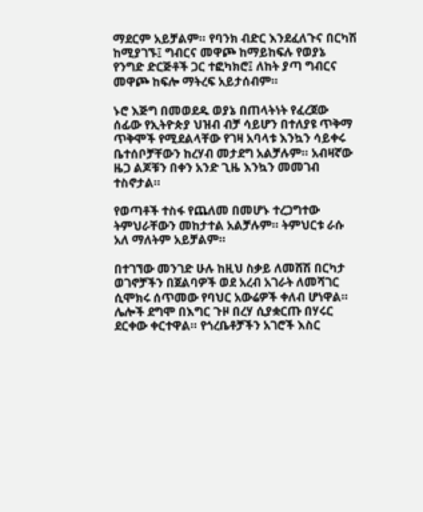ማደርም አይቻልም። የባንክ ብድር እንደፈለጉና በርካሽ ከሚያገኙ፤ ግብርና መዋጮ ከማይከፍሉ የወያኔ የንግድ ድርጅቶች ጋር ተፎካክሮ፤ ለከት ያጣ ግብርና መዋጮ ከፍሎ ማትረፍ አይታሰብም።

ኑሮ እጅግ በመወደዱ ወያኔ በጠላትነት የፈረጀው ሰፊው የኢትዮጵያ ህዝብ ብቻ ሳይሆን በተለያዩ ጥቅማ ጥቅሞች የሚደልላቸው የገዛ አባላቱ እንኳን ሳይቀሩ ቤተሰቦቻቸውን ከረሃብ መታደግ አልቻሉም። አብዛኛው ዜጋ ልጆቹን በቀን አንድ ጊዜ እንኳን መመገብ ተስኖታል።

የወጣቶች ተስፋ የጨለመ በመሆኑ ተረጋግተው ትምህራቸውን መከታተል አልቻሉም። ትምህርቱ ራሱ አለ ማለትም አይቻልም።

በተገኘው መንገድ ሁሉ ከዚህ ስቃይ ለመሸሽ በርካታ ወገኖቻችን በጀልባዎች ወደ አረብ አገራት ለመሻገር ሲሞክሩ ሰጥመው የባህር አውሬዎች ቀለብ ሆነዋል። ሌሎች ደግሞ በእግር ጉዞ በረሃ ሲያቋርጡ በሃሩር ደርቀው ቀርተዋል። የጎረቤቶቻችን አገሮች እስር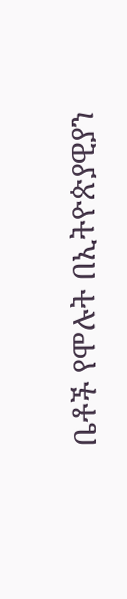ቤቶች የሞሉት በኢትዮጵያዊያን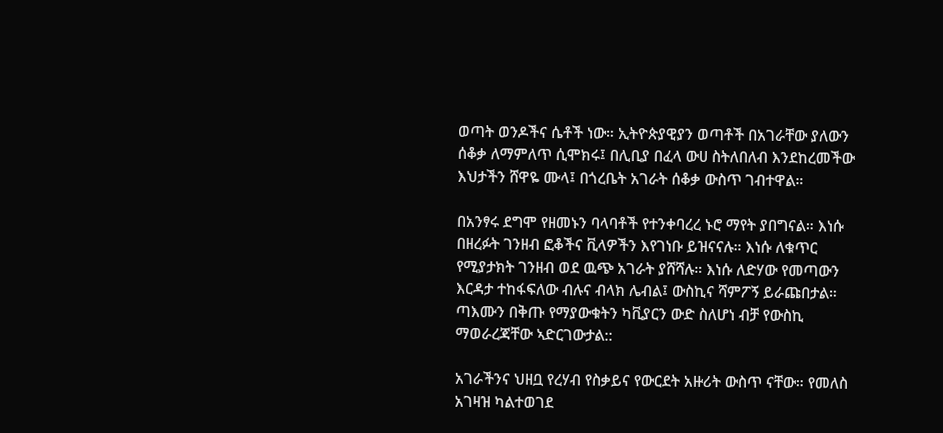ወጣት ወንዶችና ሴቶች ነው። ኢትዮጵያዊያን ወጣቶች በአገራቸው ያለውን ሰቆቃ ለማምለጥ ሲሞክሩ፤ በሊቢያ በፈላ ውሀ ስትለበለብ እንደከረመችው እህታችን ሸዋዬ ሙላ፤ በጎረቤት አገራት ሰቆቃ ውስጥ ገብተዋል።

በአንፃሩ ደግሞ የዘመኑን ባላባቶች የተንቀባረረ ኑሮ ማየት ያበግናል። እነሱ በዘረፉት ገንዘብ ፎቆችና ቪላዎችን እየገነቡ ይዝናናሉ። እነሱ ለቁጥር የሚያታክት ገንዘብ ወደ ዉጭ አገራት ያሸሻሉ። እነሱ ለድሃው የመጣውን እርዳታ ተከፋፍለው ብሉና ብላክ ሌብል፤ ውስኪና ሻምፖኝ ይራጩበታል። ጣእሙን በቅጡ የማያውቁትን ካቪያርን ውድ ስለሆነ ብቻ የውስኪ ማወራረጃቸው ኣድርገውታል::

አገራችንና ህዘቧ የረሃብ የስቃይና የውርደት አዙሪት ውስጥ ናቸው። የመለስ አገዛዝ ካልተወገደ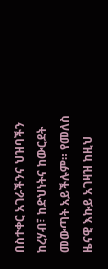በስተቀር አገራችንና ህዝባችን ከረሃብ፣ ከድህነትና ከውርደት መውጣት አይችሉም። የመለስ ዜናዊ እኩይ አገዛዝ ከዚህ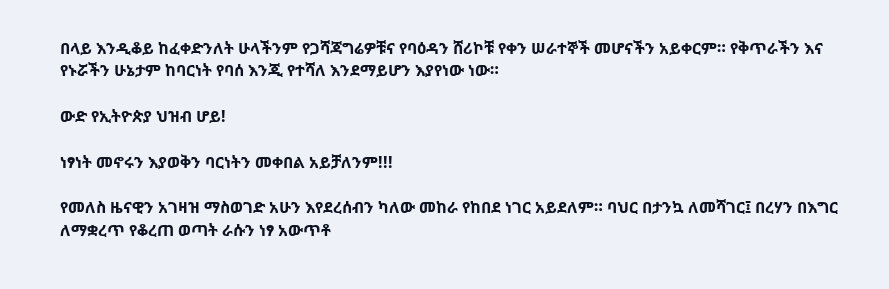በላይ እንዲቆይ ከፈቀድንለት ሁላችንም የጋሻጃግሬዎቹና የባዕዳን ሸሪኮቹ የቀን ሠራተኞች መሆናችን አይቀርም። የቅጥራችን እና የኑሯችን ሁኔታም ከባርነት የባሰ እንጂ የተሻለ እንደማይሆን እያየነው ነው።

ውድ የኢትዮጵያ ህዝብ ሆይ!

ነፃነት መኖሩን እያወቅን ባርነትን መቀበል አይቻለንም!!!

የመለስ ዜናዊን አገዛዝ ማስወገድ አሁን እየደረሰብን ካለው መከራ የከበደ ነገር አይደለም። ባህር በታንኳ ለመሻገር፤ በረሃን በእግር ለማቋረጥ የቆረጠ ወጣት ራሱን ነፃ አውጥቶ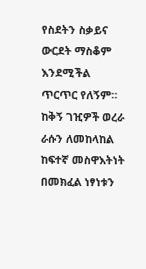የስደትን ስቃይና ውርደት ማስቆም እንደሚችል ጥርጥር የለኝም። ከቅኝ ገዢዎች ወረራ ራሱን ለመከላከል ከፍተኛ መስዋእትነት በመክፈል ነፃነቱን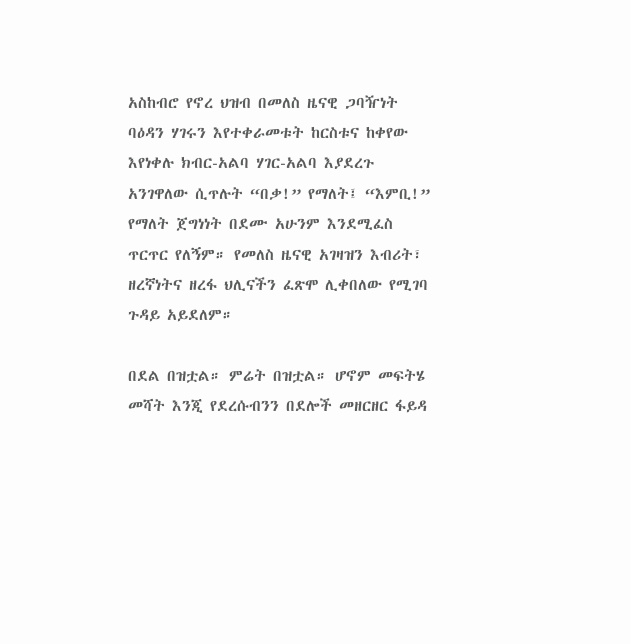አስከብሮ የኖረ ህዝብ በመለስ ዜናዊ ጋባዥነት ባዕዳን ሃገሩን እየተቀራመቱት ከርስቱና ከቀየው እየነቀሉ ክብር-አልባ ሃገር-አልባ እያደረጉ አንገዋለው ሲጥሉት “በቃ!” የማለት፤ “እምቢ!” የማለት ጀግነነት በደሙ አሁንም እንደሚፈስ ጥርጥር የለኝም። የመለስ ዜናዊ አገዛዝን እብሪት፣ ዘረኛነትና ዘረፋ ህሊናችን ፈጽሞ ሊቀበለው የሚገባ ጉዳይ አይደለም።

በደል በዝቷል። ምሬት በዝቷል። ሆኖም መፍትሄ መሻት እንጂ የደረሱብንን በደሎች መዘርዘር ፋይዳ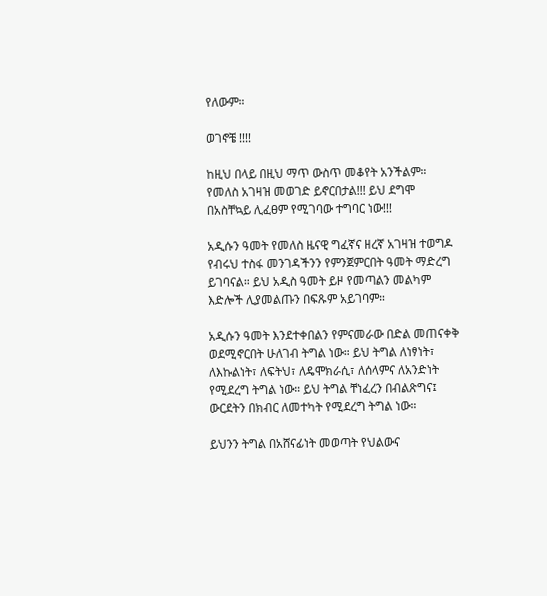የለውም።

ወገኖቼ !!!!

ከዚህ በላይ በዚህ ማጥ ውስጥ መቆየት አንችልም። የመለስ አገዛዝ መወገድ ይኖርበታል!!! ይህ ደግሞ በአስቸኳይ ሊፈፀም የሚገባው ተግባር ነው!!!

አዲሱን ዓመት የመለስ ዜናዊ ግፈኛና ዘረኛ አገዛዝ ተወግዶ የብሩህ ተስፋ መንገዳችንን የምንጀምርበት ዓመት ማድረግ ይገባናል። ይህ አዲስ ዓመት ይዞ የመጣልን መልካም እድሎች ሊያመልጡን በፍጹም አይገባም።

አዲሱን ዓመት እንደተቀበልን የምናመራው በድል መጠናቀቅ ወደሚኖርበት ሁለገብ ትግል ነው። ይህ ትግል ለነፃነት፣ ለእኩልነት፣ ለፍትህ፣ ለዴሞክራሲ፣ ለሰላምና ለአንድነት የሚደረግ ትግል ነው። ይህ ትግል ቸነፈረን በብልጽግና፤ ውርደትን በክብር ለመተካት የሚደረግ ትግል ነው።

ይህንን ትግል በአሸናፊነት መወጣት የህልውና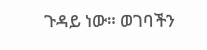ጉዳይ ነው። ወገባችን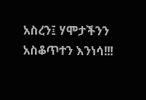አስረን፤ ሃሞታችንን አስቆጥተን እንነሳ!!!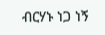ብርሃኑ ነጋ ነኝ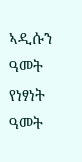ኣዲሱን ዓመት የነፃነት ዓመት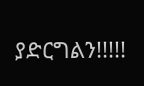ያድርግልን!!!!!